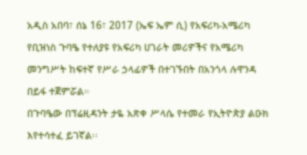አዲስ አበባ፣ ሰኔ 16፣ 2017 (ኤፍ ኤም ሲ) የአፍሪካ-አሜሪካ የቢዝነስ ጉባዔ የተለያዩ የአፍሪካ ሀገራት መሪዎችና የአሜሪካ መንግሥት ከፍተኛ የሥራ ኃላፊዎች በተገኙበት በአንጎላ ሉዋንዳ በይፋ ተጀምሯል።
በጉባዔው በፕሬዚዳንት ታዬ አጽቀ ሥላሴ የተመራ የኢትዮጵያ ልዑክ እየተሳተፈ ይገኛል፡፡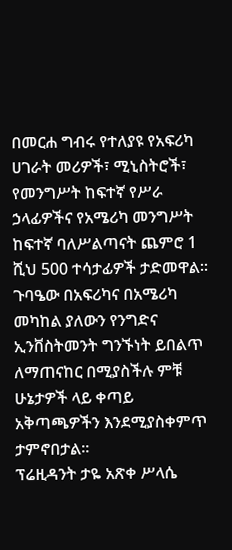በመርሐ ግብሩ የተለያዩ የአፍሪካ ሀገራት መሪዎች፣ ሚኒስትሮች፣ የመንግሥት ከፍተኛ የሥራ ኃላፊዎችና የአሜሪካ መንግሥት ከፍተኛ ባለሥልጣናት ጨምሮ 1 ሺህ 500 ተሳታፊዎች ታድመዋል፡፡
ጉባዔው በአፍሪካና በአሜሪካ መካከል ያለውን የንግድና ኢንቨስትመንት ግንኙነት ይበልጥ ለማጠናከር በሚያስችሉ ምቹ ሁኔታዎች ላይ ቀጣይ አቅጣጫዎችን እንደሚያስቀምጥ ታምኖበታል።
ፕሬዚዳንት ታዬ አጽቀ ሥላሴ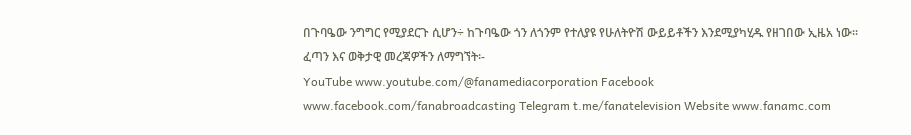በጉባዔው ንግግር የሚያደርጉ ሲሆን÷ ከጉባዔው ጎን ለጎንም የተለያዩ የሁለትዮሽ ውይይቶችን እንደሚያካሂዱ የዘገበው ኢዜአ ነው፡፡
ፈጣን እና ወቅታዊ መረጃዎችን ለማግኘት፡-
YouTube www.youtube.com/@fanamediacorporation Facebook www.facebook.com/fanabroadcasting Telegram t.me/fanatelevision Website www.fanamc.com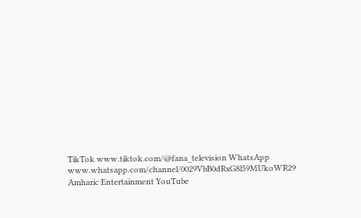TikTok www.tiktok.com/@fana_television WhatsApp www.whatsapp.com/channel/0029VbB0dRxG8l59MUkoWR29 Amharic Entertainment YouTube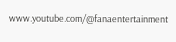www.youtube.com/@fanaentertainment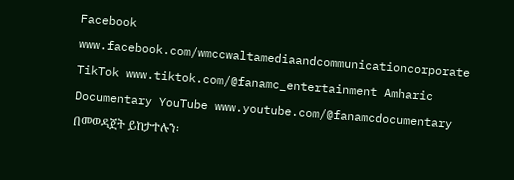Facebook www.facebook.com/wmccwaltamediaandcommunicationcorporate TikTok www.tiktok.com/@fanamc_entertainment Amharic Documentary YouTube www.youtube.com/@fanamcdocumentary በመወዳጀት ይከታተሉን፡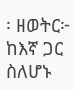፡ ዘወትር፦ ከእኛ ጋር ስለሆኑ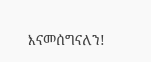እናመሰግናለን!